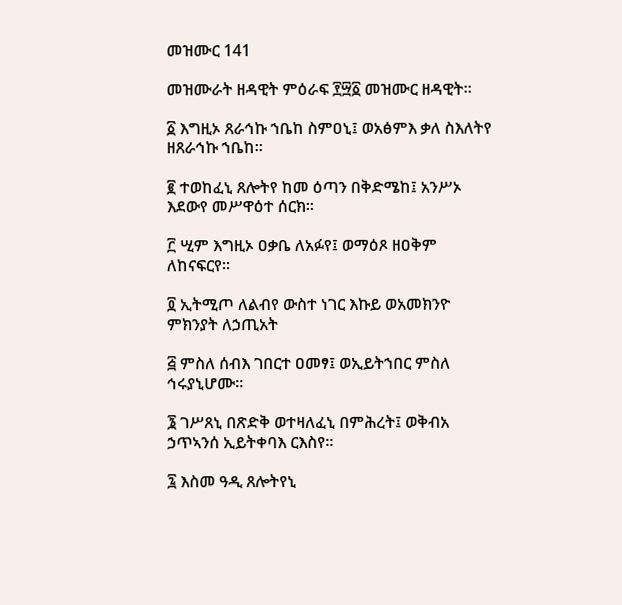መዝሙር 141

መዝሙራት ዘዳዊት ምዕራፍ ፻፵፩ መዝሙር ዘዳዊት።

፩ እግዚኦ ጸራኅኩ ኀቤከ ስምዐኒ፤ ወአፅምእ ቃለ ስእለትየ ዘጸራኅኩ ኀቤከ።

፪ ተወከፈኒ ጸሎትየ ከመ ዕጣን በቅድሜከ፤ አንሥኦ እደውየ መሥዋዕተ ሰርክ።

፫ ሢም እግዚኦ ዐቃቤ ለአፉየ፤ ወማዕጾ ዘዐቅም ለከናፍርየ።

፬ ኢትሚጦ ለልብየ ውስተ ነገር እኩይ ወአመክንዮ ምክንያት ለኃጢአት

፭ ምስለ ሰብእ ገበርተ ዐመፃ፤ ወኢይትኀበር ምስለ ኅሩያኒሆሙ።

፮ ገሥጸኒ በጽድቅ ወተዛለፈኒ በምሕረት፤ ወቅብአ ኃጥኣንሰ ኢይትቀባእ ርእስየ።

፯ እስመ ዓዲ ጸሎትየኒ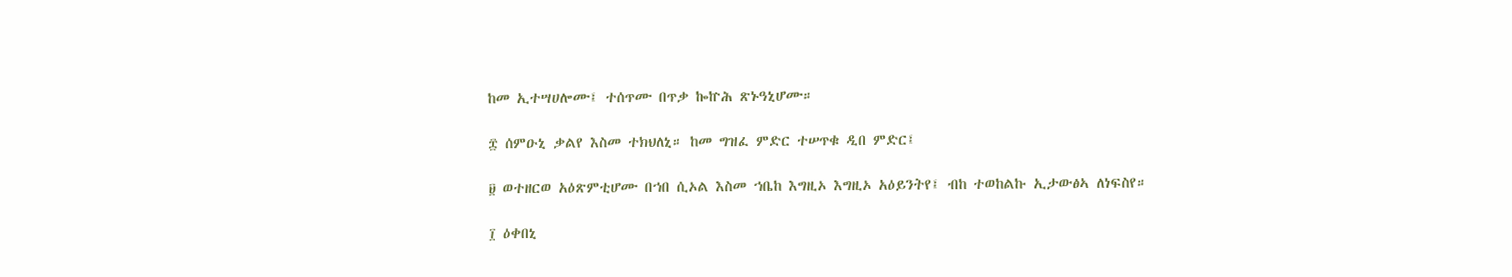ከመ ኢተሣሀሎሙ፤ ተሰጥሙ በጥቃ ኰኵሕ ጽኑዓኒሆሙ።

፰ ሰምዑኒ ቃልየ እስመ ተክህለኒ። ከመ ግዝፈ ምድር ተሠጥቁ ዲበ ምድር፤

፱ ወተዘርወ አዕጽምቲሆሙ በኀበ ሲኦል እስመ ኀቤከ እግዚኦ እግዚኦ አዕይንትየ፤ ብከ ተወከልኩ ኢታውፅኣ ለነፍስየ።

፲ ዕቀበኒ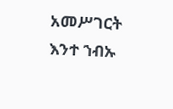አመሥገርት እንተ ኀብኡ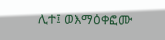ሊተ፤ ወእማዕቀፎሙ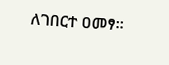ለገበርተ ዐመፃ።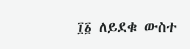፲፩ ለይደቁ ውስተ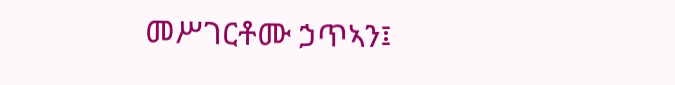መሥገርቶሙ ኃጥኣን፤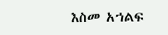እስመ አኀልፍ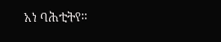አነ ባሕቲትየ።